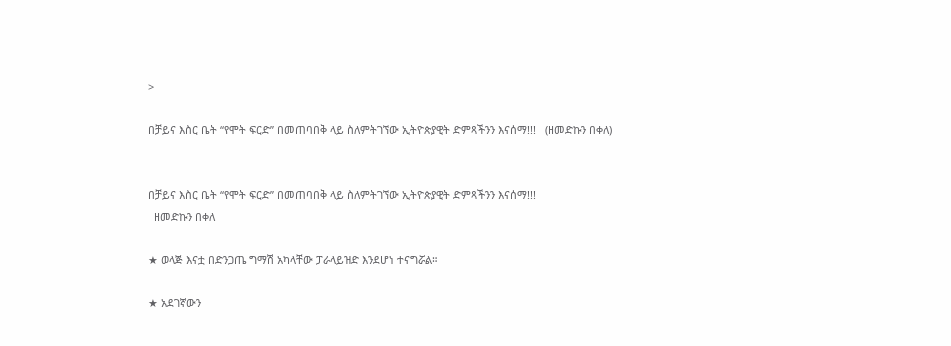>

በቻይና እስር ቤት “የሞት ፍርድ” በመጠባበቅ ላይ ስለምትገኘው ኢትዮጵያዊት ድምጻችንን እናሰማ!!!   (ዘመድኩን በቀለ)


በቻይና እስር ቤት “የሞት ፍርድ” በመጠባበቅ ላይ ስለምትገኘው ኢትዮጵያዊት ድምጻችንን እናሰማ!!!
  ዘመድኩን በቀለ

★ ወላጅ እናቷ በድንጋጤ ግማሽ አካላቸው ፓራላይዝድ እንደሆነ ተናግሯል።

★ አደገኛውን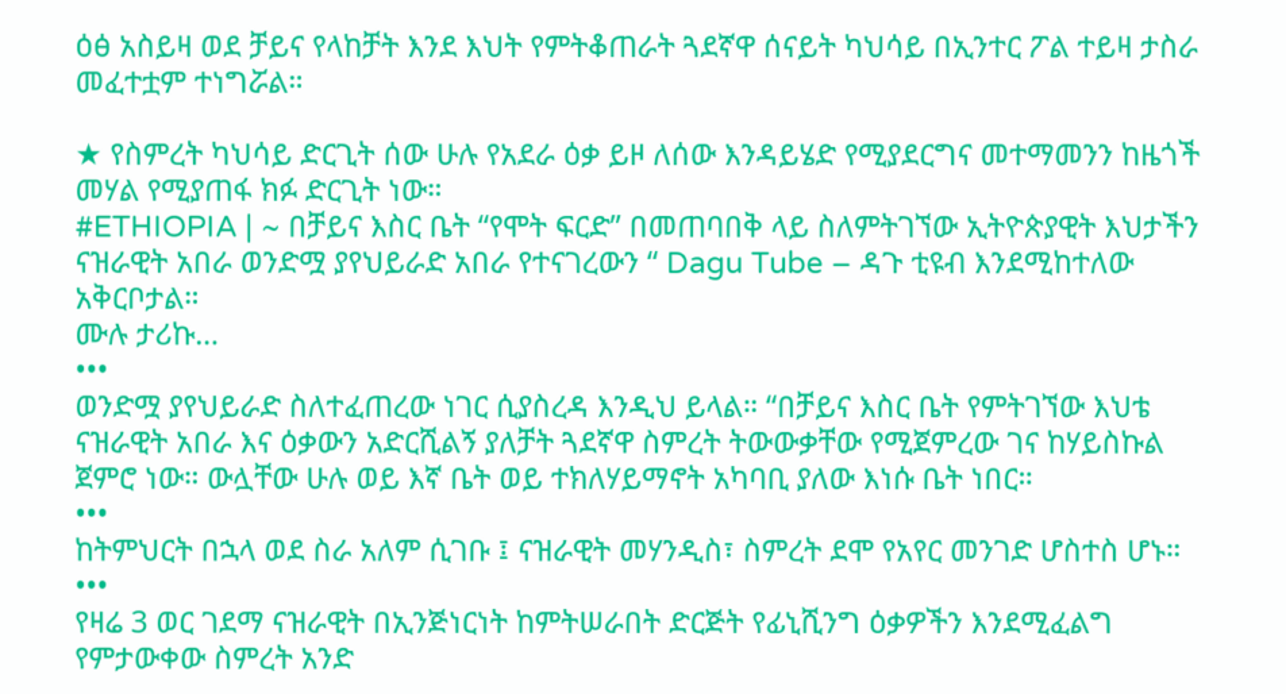ዕፅ አስይዛ ወደ ቻይና የላከቻት እንደ እህት የምትቆጠራት ጓደኛዋ ሰናይት ካህሳይ በኢንተር ፖል ተይዛ ታስራ መፈተቷም ተነግሯል።

★ የስምረት ካህሳይ ድርጊት ሰው ሁሉ የአደራ ዕቃ ይዞ ለሰው እንዳይሄድ የሚያደርግና መተማመንን ከዜጎች መሃል የሚያጠፋ ክፉ ድርጊት ነው።
#ETHIOPIA | ~ በቻይና እስር ቤት “የሞት ፍርድ” በመጠባበቅ ላይ ስለምትገኘው ኢትዮጵያዊት እህታችን ናዝራዊት አበራ ወንድሟ ያየህይራድ አበራ የተናገረውን “ Dagu Tube – ዳጉ ቲዩብ እንደሚከተለው አቅርቦታል።
ሙሉ ታሪኩ…
•••
ወንድሟ ያየህይራድ ስለተፈጠረው ነገር ሲያስረዳ እንዲህ ይላል። “በቻይና እስር ቤት የምትገኘው እህቴ ናዝራዊት አበራ እና ዕቃውን አድርሺልኝ ያለቻት ጓደኛዋ ስምረት ትውውቃቸው የሚጀምረው ገና ከሃይስኩል ጀምሮ ነው። ውሏቸው ሁሉ ወይ እኛ ቤት ወይ ተክለሃይማኖት አካባቢ ያለው እነሱ ቤት ነበር።
•••
ከትምህርት በኋላ ወደ ስራ አለም ሲገቡ ፤ ናዝራዊት መሃንዲስ፣ ስምረት ደሞ የአየር መንገድ ሆስተስ ሆኑ።
•••
የዛሬ 3 ወር ገደማ ናዝራዊት በኢንጅነርነት ከምትሠራበት ድርጅት የፊኒሺንግ ዕቃዎችን እንደሚፈልግ የምታውቀው ስምረት አንድ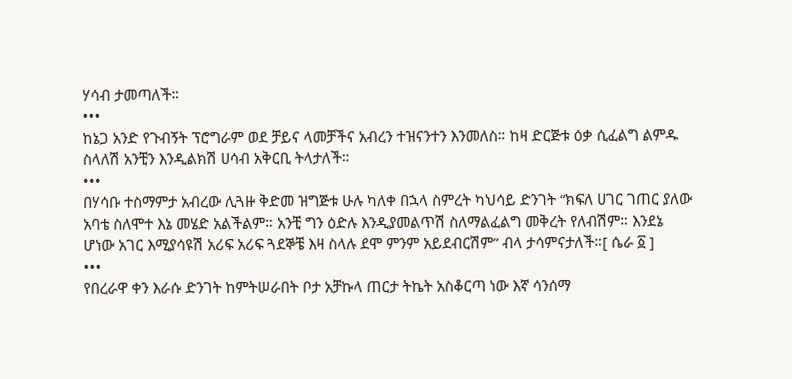ሃሳብ ታመጣለች።
•••
ከኔጋ አንድ የጉብኝት ፕሮግራም ወደ ቻይና ላመቻችና አብረን ተዝናንተን እንመለስ። ከዛ ድርጅቱ ዕቃ ሲፈልግ ልምዱ ስላለሽ አንቺን እንዲልክሽ ሀሳብ አቅርቢ ትላታለች።
•••
በሃሳቡ ተስማምታ አብረው ሊጓዙ ቅድመ ዝግጅቱ ሁሉ ካለቀ በኋላ ስምረት ካህሳይ ድንገት “ክፍለ ሀገር ገጠር ያለው አባቴ ስለሞተ እኔ መሄድ አልችልም። አንቺ ግን ዕድሉ እንዲያመልጥሽ ስለማልፈልግ መቅረት የለብሽም። እንደኔ ሆነው አገር እሚያሳዩሽ አሪፍ አሪፍ ጓደኞቼ እዛ ስላሉ ደሞ ምንም አይደብርሽም” ብላ ታሳምናታለች።[ ሴራ ፩ ]
•••
የበረራዋ ቀን እራሱ ድንገት ከምትሠራበት ቦታ አቻኩላ ጠርታ ትኬት አስቆርጣ ነው እኛ ሳንሰማ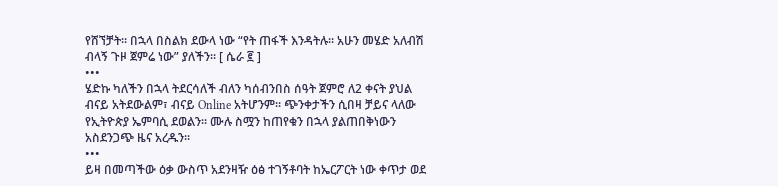የሸኘቻት። በኋላ በስልክ ደውላ ነው “የት ጠፋች እንዳትሉ። አሁን መሄድ አለብሽ ብላኝ ጉዞ ጀምሬ ነው” ያለችን። [ ሴራ ፪ ]
•••
ሄድኩ ካለችን በኋላ ትደርሳለች ብለን ካሰብንበስ ሰዓት ጀምሮ ለ2 ቀናት ያህል ብናይ አትደውልም፣ ብናይ Online አትሆንም። ጭንቀታችን ሲበዛ ቻይና ላለው የኢትዮጵያ ኤምባሲ ደወልን። ሙሉ ስሟን ከጠየቁን በኋላ ያልጠበቅነውን አስደንጋጭ ዜና አረዱን።
•••
ይዛ በመጣችው ዕቃ ውስጥ አደንዛዥ ዕፅ ተገኝቶባት ከኤርፖርት ነው ቀጥታ ወደ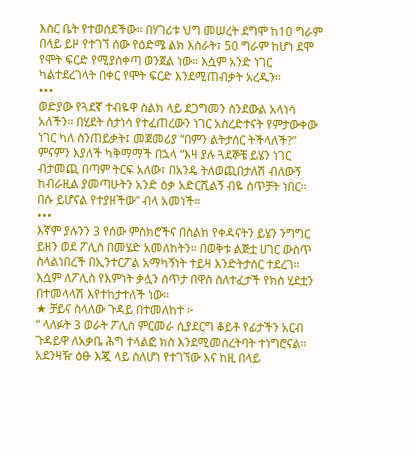እስር ቤት የተወሰደችው። በሃገሪቱ ህግ መሠረት ደግሞ ከ10 ግራም በላይ ይዞ የተገኘ ሰው የዕድሜ ልክ እስራት፣ 50 ግራም ከሆነ ደሞ የሞት ፍርድ የሚያስቀጣ ወንጀል ነው። እሷም አንድ ነገር ካልተደረገላት በቀር የሞት ፍርድ እንደሚጠብቃት አረዱን።
•••
ወድያው የጓደኛ ተብዬዋ ስልክ ላይ ደጋግመን ስንደውል አላነሳ አለችን። በሂደት ስታነሳ የተፈጠረውን ነገር አስረድተናት የምታውቀው ነገር ካለ ስንጠይቃት፤ መጀመሪያ “በምን ልትታሰር ትችላለች?” ምናምን እያለች ካቅማማች በኋላ “እዛ ያሉ ጓደኞቼ ይሄን ነገር ብታመጪ በጣም ትርፍ አለው፣ በአንዴ ትለወጪበታለሽ ብለውኝ ከብራዚል ያመጣሁትን አንድ ዕቃ አድርሺልኝ ብዬ ሰጥቻት ነበር። በሱ ይሆናል የተያዘችው” ብላ አመነች።
•••
እኛም ያሉንን 3 የሰው ምስክሮችና በስልክ የቀዳናትን ይሄን ንግግር ይዘን ወደ ፖሊስ በመሄድ አመለከትን። በወቅቱ ልጅቷ ሀገር ውስጥ ስላልነበረች በኢንተርፖል አማካኝነት ተይዛ እንድትታሰር ተደረገ። እሷም ለፖሊስ የእምነት ቃሏን ሰጥታ በዋስ ስለተፈታች የክስ ሂደቷን በተመላላሽ እየተከታተለች ነው።
★ ቻይና ስላለው ጉዳይ በተመለከተ ፦
“ ላለፉት 3 ወራት ፖሊስ ምርመራ ሲያደርግ ቆይቶ የፊታችን አርብ ጉዳይዋ ለአቃቤ ሕግ ተላልፎ ክስ እንደሚመሰረትባት ተነግሮናል። አደንዛዥ ዕፁ እጇ ላይ ስለሆነ የተገኘው እና ከዚ በላይ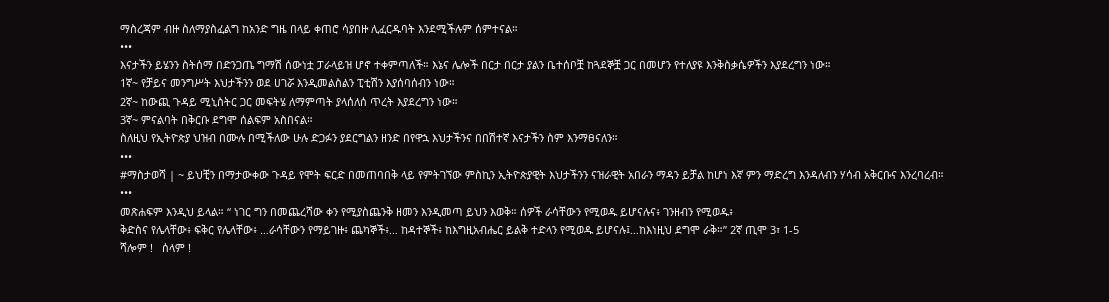ማስረጃም ብዙ ስለማያስፈልግ ከአንድ ግዜ በላይ ቀጠሮ ሳያበዙ ሊፈርዱባት እንደሚችሉም ሰምተናል።
•••
እናታችን ይሄንን ስትሰማ በድንጋጤ ግማሽ ሰውነቷ ፓራላይዝ ሆኖ ተቀምጣለች። እኔና ሌሎች በርታ በርታ ያልን ቤተሰቦቿ ከጓደኞቿ ጋር በመሆን የተለያዩ እንቅስቃሴዎችን እያደረግን ነው።
1ኛ~ የቻይና መንግሥት እህታችንን ወደ ሀገሯ እንዲመልስልን ፒቲሽን እያሰባሰብን ነው።
2ኛ~ ከውጪ ጉዳይ ሚኒስትር ጋር መፍትሄ ለማምጣት ያላሰለሰ ጥረት እያደረግን ነው።
3ኛ~ ምናልባት በቅርቡ ደግሞ ሰልፍም አስበናል።
ስለዚህ የኢትዮጵያ ህዝብ በሙሉ በሚችለው ሁሉ ድጋፉን ያደርግልን ዘንድ በየዋኋ እህታችንና በበሽተኛ እናታችን ስም እንማፀናለን።
•••
#ማስታወሻ | ~ ይህቺን በማታውቀው ጉዳይ የሞት ፍርድ በመጠባበቅ ላይ የምትገኘው ምስኪን ኢትዮጵያዊት እህታችንን ናዝራዊት አበራን ማዳን ይቻል ከሆነ እኛ ምን ማድረግ እንዳለብን ሃሳብ አቅርቡና እንረባረብ።
•••
መጽሐፍም እንዲህ ይላል። “ ነገር ግን በመጨረሻው ቀን የሚያስጨንቅ ዘመን እንዲመጣ ይህን እወቅ። ሰዎች ራሳቸውን የሚወዱ ይሆናሉና፥ ገንዘብን የሚወዱ፥
ቅድስና የሌላቸው፥ ፍቅር የሌላቸው፥ …ራሳቸውን የማይገዙ፥ ጨካኞች፥… ከዳተኞች፥ ከእግዚአብሔር ይልቅ ተድላን የሚወዱ ይሆናሉ፤…ከእነዚህ ደግሞ ራቅ።” 2ኛ ጢሞ 3፣ 1-5
ሻሎም !   ሰላም !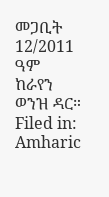መጋቢት 12/2011 ዓም
ከራየን ወንዝ ዳር።
Filed in: Amharic